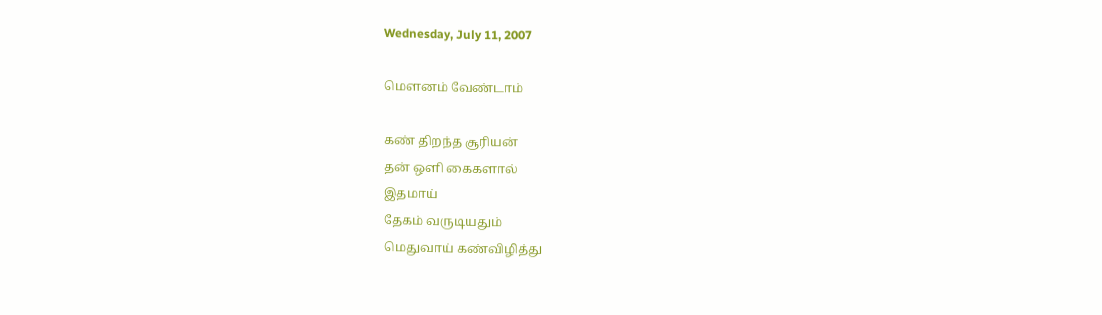Wednesday, July 11, 2007

மௌனம் வேண்டாம்

கண் திறந்த சூரியன்
தன் ஒளி கைகளால்
இதமாய்
தேகம் வருடியதும்
மெதுவாய் கண்விழித்து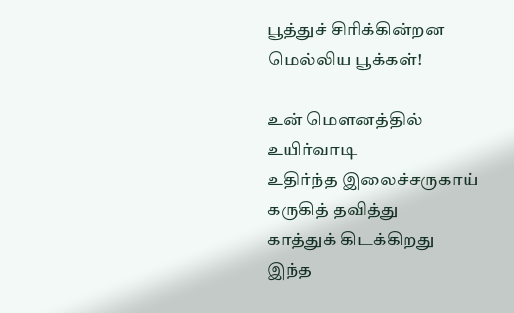பூத்துச் சிரிக்கின்றன
மெல்லிய பூக்கள்!

உன் மௌனத்தில்
உயிர்வாடி
உதிர்ந்த இலைச்சருகாய்
கருகித் தவித்து
காத்துக் கிடக்கிறது
இந்த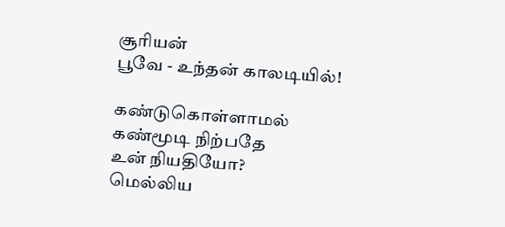சூரியன்
பூவே - உந்தன் காலடியில்!

கண்டுகொள்ளாமல்
கண்மூடி நிற்பதே
உன் நியதியோ?
மெல்லிய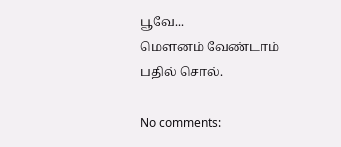பூவே...
மௌனம் வேண்டாம்
பதில் சொல்.

No comments: